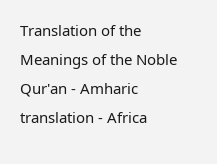Translation of the Meanings of the Noble Qur'an - Amharic translation - Africa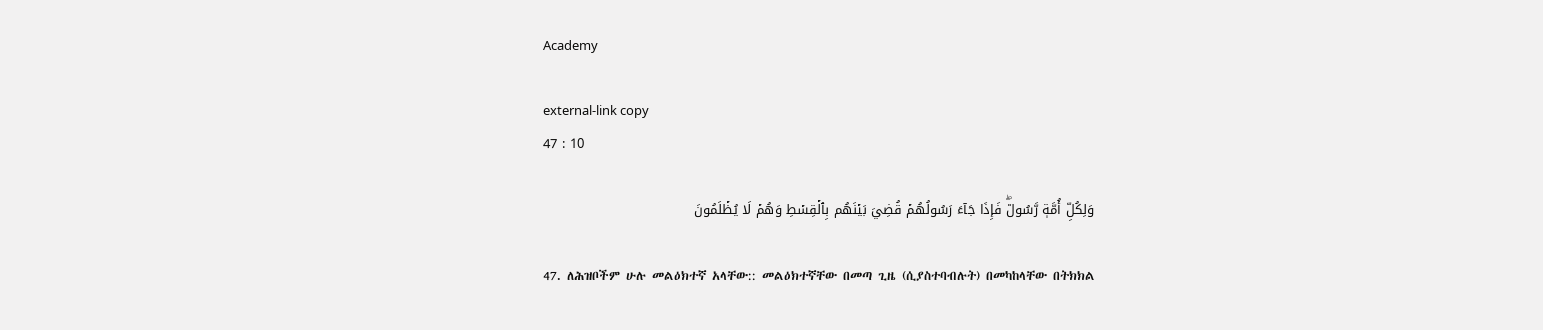Academy

external-link copy
47 : 10

وَلِكُلِّ أُمَّةٖ رَّسُولٞۖ فَإِذَا جَآءَ رَسُولُهُمۡ قُضِيَ بَيۡنَهُم بِٱلۡقِسۡطِ وَهُمۡ لَا يُظۡلَمُونَ

47. ለሕዝቦችም ሁሉ መልዕክተኛ አላቸው:: መልዕክተኛቸው በመጣ ጊዜ (ሲያስተባብሉት) በመካከላቸው በትክክል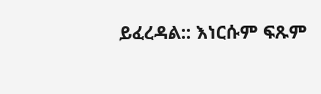ይፈረዳል:: እነርሱም ፍጹም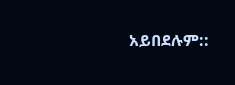አይበደሉም::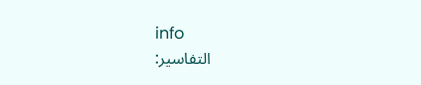info
التفاسير: